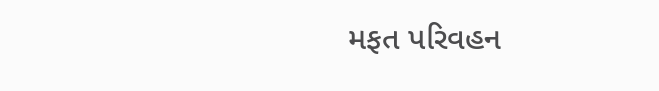મફત પરિવહન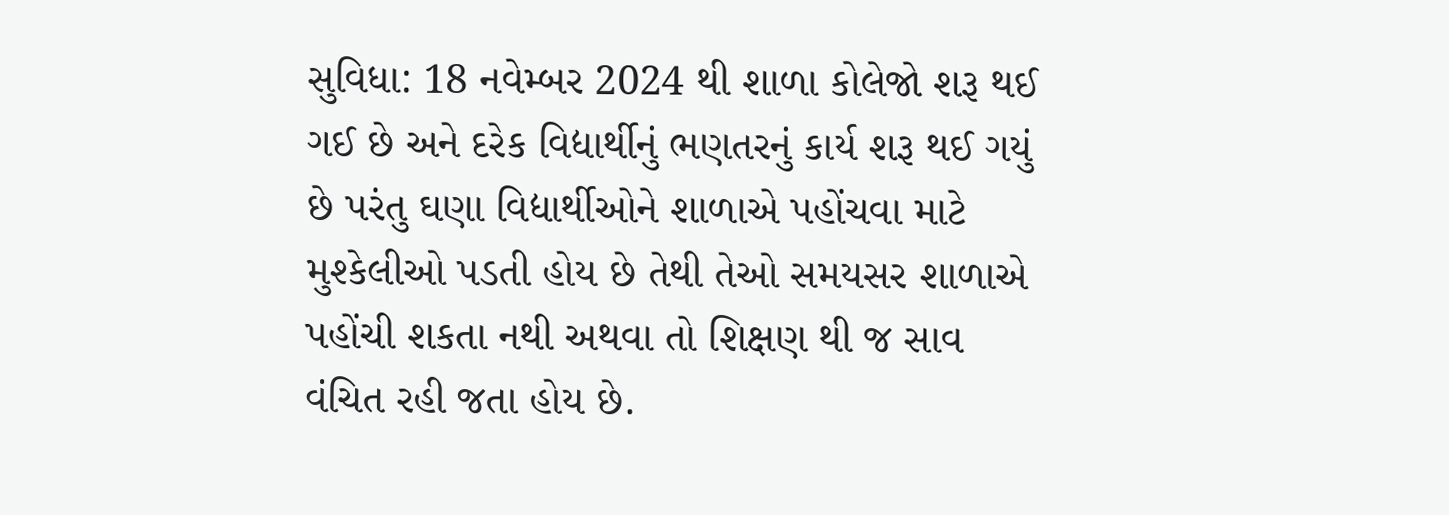સુવિધા: 18 નવેમ્બર 2024 થી શાળા કોલેજો શરૂ થઈ ગઈ છે અને દરેક વિદ્યાર્થીનું ભણતરનું કાર્ય શરૂ થઈ ગયું છે પરંતુ ઘણા વિદ્યાર્થીઓને શાળાએ પહોંચવા માટે મુશ્કેલીઓ પડતી હોય છે તેથી તેઓ સમયસર શાળાએ પહોંચી શકતા નથી અથવા તો શિક્ષણ થી જ સાવ વંચિત રહી જતા હોય છે.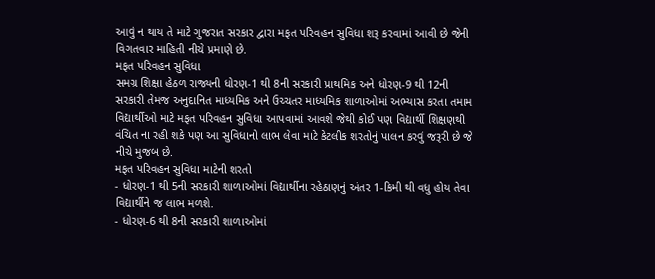આવું ન થાય તે માટે ગુજરાત સરકાર દ્વારા મફત પરિવહન સુવિધા શરૂ કરવામાં આવી છે જેની વિગતવાર માહિતી નીચે પ્રમાણે છે.
મફત પરિવહન સુવિધા
સમગ્ર શિક્ષા હેઠળ રાજ્યની ધોરણ-1 થી 8ની સરકારી પ્રાથમિક અને ધોરણ-9 થી 12ની સરકારી તેમજ અનુદાનિત માધ્યમિક અને ઉચ્ચતર માધ્યમિક શાળાઓમાં અભ્યાસ કરતા તમામ વિદ્યાર્થીઓ માટે મફત પરિવહન સુવિધા આપવામાં આવશે જેથી કોઈ પણ વિદ્યાર્થી શિક્ષણથી વંચિત ના રહી શકે પણ આ સુવિધાનો લાભ લેવા માટે કેટલીક શરતોનું પાલન કરવું જરૂરી છે જે નીચે મુજબ છે.
મફત પરિવહન સુવિધા માટેની શરતો
- ધોરણ-1 થી 5ની સરકારી શાળાઓમાં વિદ્યાર્થીના રહેઠાણનું અંતર 1-કિમી થી વધુ હોય તેવા વિદ્યાર્થીને જ લાભ મળશે.
- ધોરણ-6 થી 8ની સરકારી શાળાઓમાં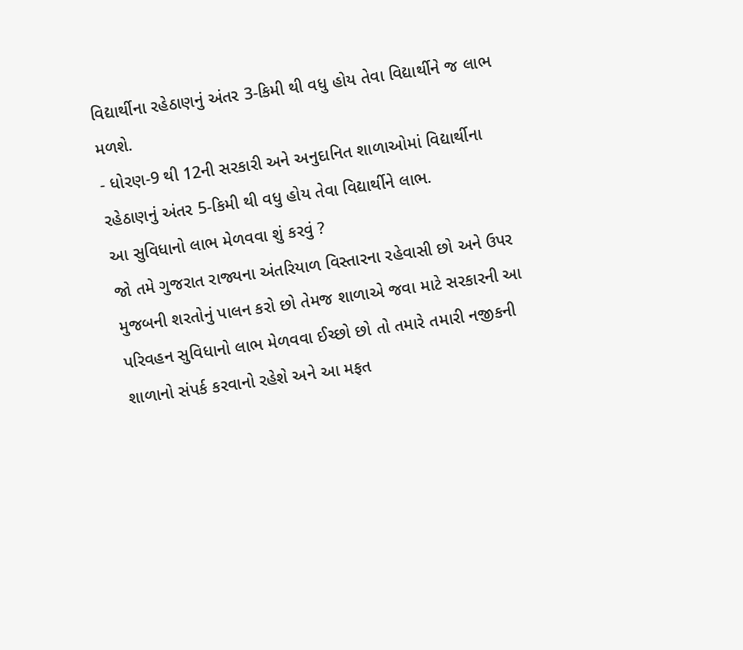વિદ્યાર્થીના રહેઠાણનું અંતર 3-કિમી થી વધુ હોય તેવા વિદ્યાર્થીને જ લાભ મળશે.
- ધોરણ-9 થી 12ની સરકારી અને અનુદાનિત શાળાઓમાં વિદ્યાર્થીના રહેઠાણનું અંતર 5-કિમી થી વધુ હોય તેવા વિદ્યાર્થીને લાભ.
આ સુવિધાનો લાભ મેળવવા શું કરવું ?
જો તમે ગુજરાત રાજ્યના અંતરિયાળ વિસ્તારના રહેવાસી છો અને ઉપર મુજબની શરતોનું પાલન કરો છો તેમજ શાળાએ જવા માટે સરકારની આ પરિવહન સુવિધાનો લાભ મેળવવા ઈચ્છો છો તો તમારે તમારી નજીકની શાળાનો સંપર્ક કરવાનો રહેશે અને આ મફત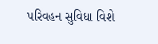પરિવહન સુવિધા વિશે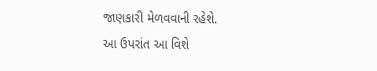જાણકારી મેળવવાની રહેશે.
આ ઉપરાંત આ વિશે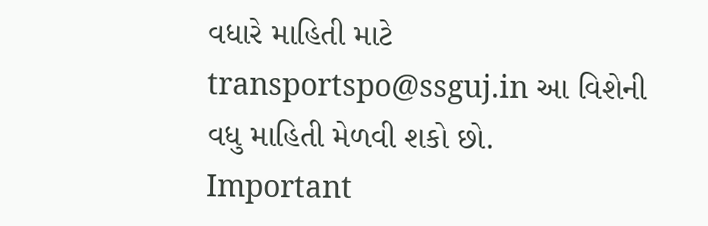વધારે માહિતી માટે transportspo@ssguj.in આ વિશેની વધુ માહિતી મેળવી શકો છો.
Important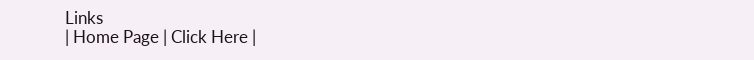Links
| Home Page | Click Here |